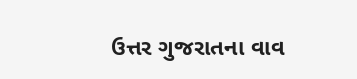ઉત્તર ગુજરાતના વાવ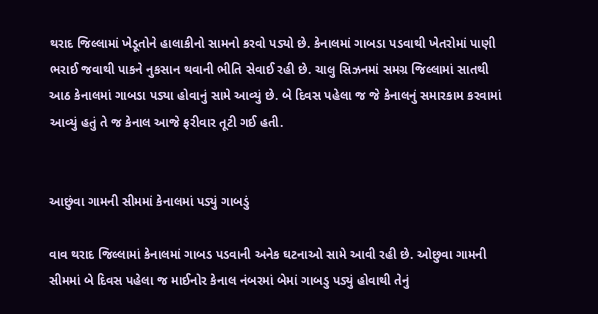થરાદ જિલ્લામાં ખેડૂતોને હાલાકીનો સામનો કરવો પડ્યો છે. કેનાલમાં ગાબડા પડવાથી ખેતરોમાં પાણી ભરાઈ જવાથી પાકને નુકસાન થવાની ભીતિ સેવાઈ રહી છે. ચાલુ સિઝનમાં સમગ્ર જિલ્લામાં સાતથી આઠ કેનાલમાં ગાબડા પડ્યા હોવાનું સામે આવ્યું છે. બે દિવસ પહેલા જ જે કેનાલનું સમારકામ કરવામાં આવ્યું હતું તે જ કેનાલ આજે ફરીવાર તૂટી ગઈ હતી.


આછુંવા ગામની સીમમાં કેનાલમાં પડ્યું ગાબડું

વાવ થરાદ જિલ્લામાં કેનાલમાં ગાબડ પડવાની અનેક ઘટનાઓ સામે આવી રહી છે. ઓછુવા ગામની સીમમાં બે દિવસ પહેલા જ માઈનોર કેનાલ નંબરમાં બેમાં ગાબડુ પડ્યું હોવાથી તેનું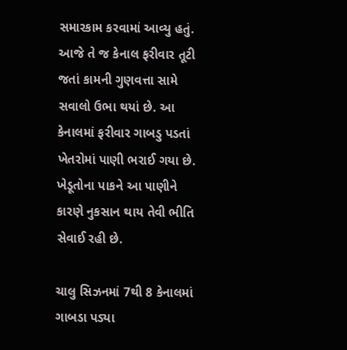સમારકામ કરવામાં આવ્યુ હતું. આજે તે જ કેનાલ ફરીવાર તૂટી જતાં કામની ગુણવત્તા સામે સવાલો ઉભા થયાં છે. આ કેનાલમાં ફરીવાર ગાબડુ પડતાં ખેતરોમાં પાણી ભરાઈ ગયા છે. ખેડૂતોના પાકને આ પાણીને કારણે નુકસાન થાય તેવી ભીતિ સેવાઈ રહી છે.

ચાલુ સિઝનમાં 7થી 8 કેનાલમાં ગાબડા પડ્યા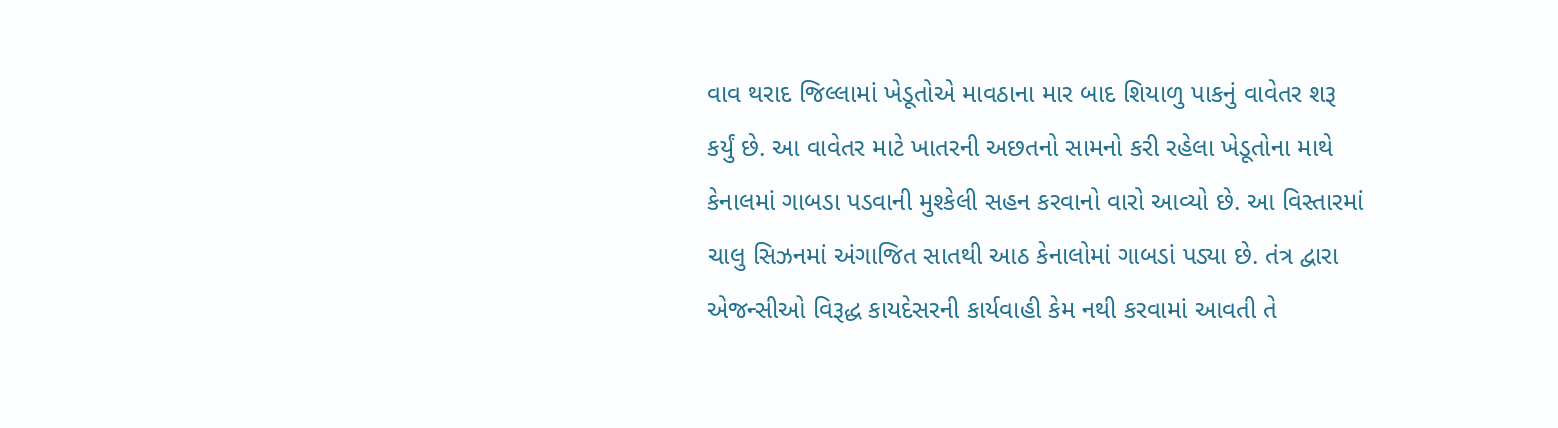વાવ થરાદ જિલ્લામાં ખેડૂતોએ માવઠાના માર બાદ શિયાળુ પાકનું વાવેતર શરૂ કર્યું છે. આ વાવેતર માટે ખાતરની અછતનો સામનો કરી રહેલા ખેડૂતોના માથે કેનાલમાં ગાબડા પડવાની મુશ્કેલી સહન કરવાનો વારો આવ્યો છે. આ વિસ્તારમાં ચાલુ સિઝનમાં અંગાજિત સાતથી આઠ કેનાલોમાં ગાબડાં પડ્યા છે. તંત્ર દ્વારા એજન્સીઓ વિરૂદ્ધ કાયદેસરની કાર્યવાહી કેમ નથી કરવામાં આવતી તે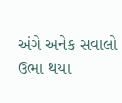અંગે અનેક સવાલો ઉભા થયા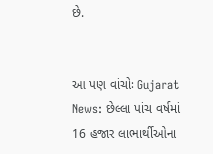છે.


આ પણ વાંચોઃ Gujarat News: છેલ્લા પાંચ વર્ષમાં 16 હજાર લાભાર્થીઓના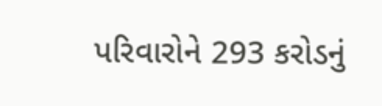પરિવારોને 293 કરોડનું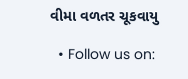વીમા વળતર ચૂકવાયુ

  • Follow us on: